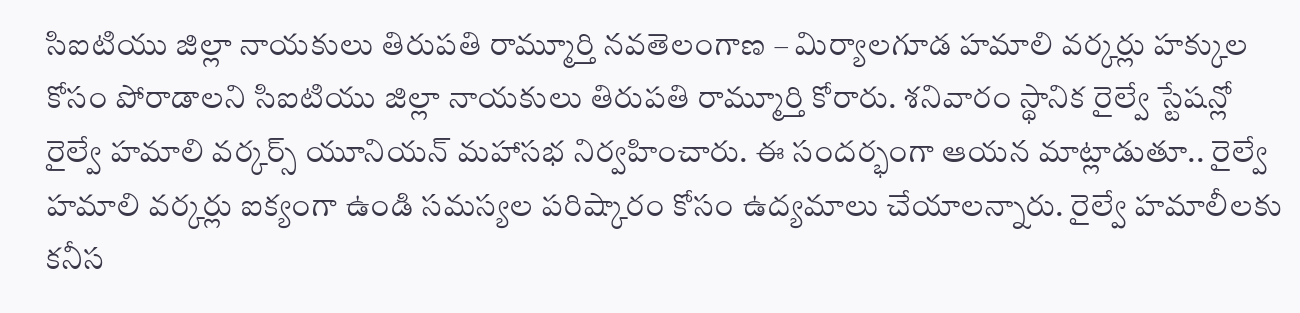సిఐటియు జిల్లా నాయకులు తిరుపతి రామ్మూర్తి నవతెలంగాణ – మిర్యాలగూడ హమాలి వర్కర్లు హక్కుల కోసం పోరాడాలని సిఐటియు జిల్లా నాయకులు తిరుపతి రామ్మూర్తి కోరారు. శనివారం స్థానిక రైల్వే స్టేషన్లో రైల్వే హమాలి వర్కర్స్ యూనియన్ మహాసభ నిర్వహించారు. ఈ సందర్భంగా ఆయన మాట్లాడుతూ.. రైల్వే హమాలి వర్కర్లు ఐక్యంగా ఉండి సమస్యల పరిష్కారం కోసం ఉద్యమాలు చేయాలన్నారు. రైల్వే హమాలీలకు కనీస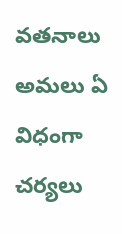వతనాలు అమలు ఏ విధంగా చర్యలు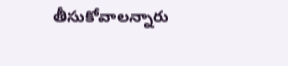తీసుకోవాలన్నారు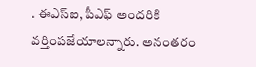. ఈఎస్ఐ, పీఎఫ్ అందరికి వర్తింపజేయాలన్నారు. అనంతరం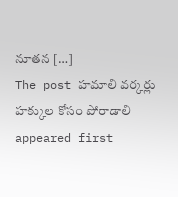నూతన […]
The post హమాలి వర్కర్లు హక్కుల కోసం పోరాడాలి appeared first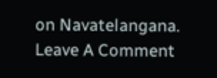on Navatelangana.
Leave A Comment